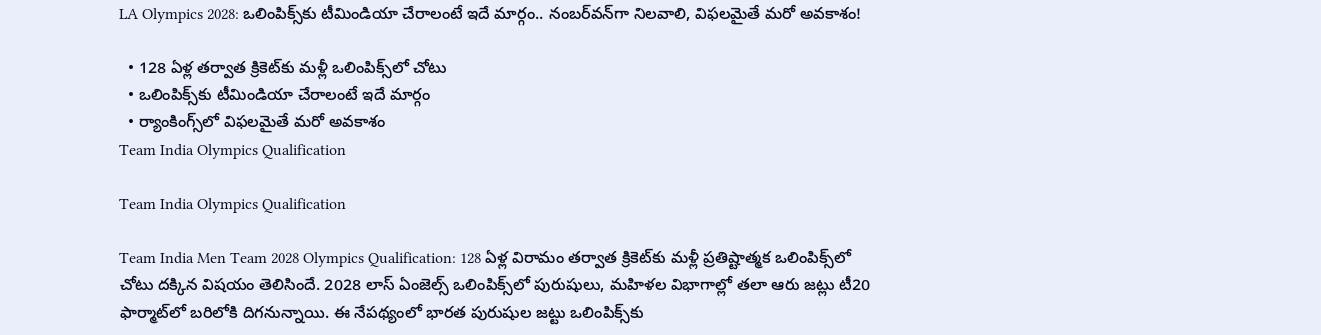LA Olympics 2028: ఒలింపిక్స్‌కు టీమిండియా చేరాలంటే ఇదే మార్గం.. నంబర్‌వన్‌గా నిలవాలి, విఫలమైతే మరో అవకాశం!

  • 128 ఏళ్ల తర్వాత క్రికెట్‌కు మళ్లీ ఒలింపిక్స్‌లో చోటు
  • ఒలింపిక్స్‌కు టీమిండియా చేరాలంటే ఇదే మార్గం
  • ర్యాంకింగ్స్‌లో విఫలమైతే మరో అవకాశం
Team India Olympics Qualification

Team India Olympics Qualification

Team India Men Team 2028 Olympics Qualification: 128 ఏళ్ల విరామం తర్వాత క్రికెట్‌కు మళ్లీ ప్రతిష్టాత్మక ఒలింపిక్స్‌లో చోటు దక్కిన విషయం తెలిసిందే. 2028 లాస్ ఏంజెల్స్ ఒలింపిక్స్‌లో పురుషులు, మహిళల విభాగాల్లో తలా ఆరు జట్లు టీ20 ఫార్మాట్‌లో బరిలోకి దిగనున్నాయి. ఈ నేపథ్యంలో భారత పురుషుల జట్టు ఒలింపిక్స్‌కు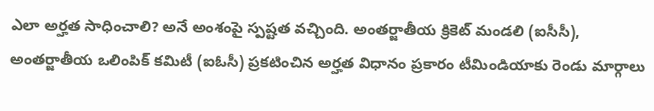ఎలా అర్హత సాధించాలి? అనే అంశంపై స్పష్టత వచ్చింది. అంతర్జాతీయ క్రికెట్ మండలి (ఐసీసీ), అంతర్జాతీయ ఒలింపిక్ కమిటీ (ఐఓసీ) ప్రకటించిన అర్హత విధానం ప్రకారం టీమిండియాకు రెండు మార్గాలు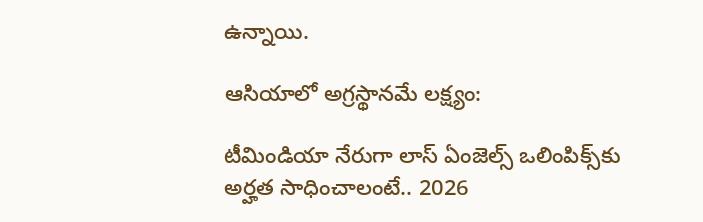ఉన్నాయి.

ఆసియాలో అగ్రస్థానమే లక్ష్యం:

టీమిండియా నేరుగా లాస్ ఏంజెల్స్ ఒలింపిక్స్‌కు అర్హత సాధించాలంటే.. 2026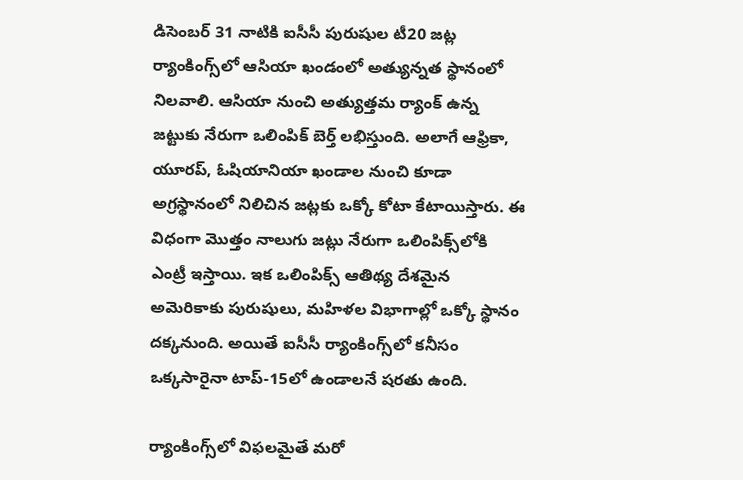డిసెంబర్ 31 నాటికి ఐసీసీ పురుషుల టీ20 జట్ల ర్యాంకింగ్స్‌లో ఆసియా ఖండంలో అత్యున్నత స్థానంలో నిలవాలి. ఆసియా నుంచి అత్యుత్తమ ర్యాంక్ ఉన్న జట్టుకు నేరుగా ఒలింపిక్ బెర్త్ లభిస్తుంది. అలాగే ఆఫ్రికా, యూరప్, ఓషియానియా ఖండాల నుంచి కూడా అగ్రస్థానంలో నిలిచిన జట్లకు ఒక్కో కోటా కేటాయిస్తారు. ఈ విధంగా మొత్తం నాలుగు జట్లు నేరుగా ఒలింపిక్స్‌లోకి ఎంట్రీ ఇస్తాయి. ఇక ఒలింపిక్స్ ఆతిథ్య దేశమైన అమెరికాకు పురుషులు, మహిళల విభాగాల్లో ఒక్కో స్థానం దక్కనుంది. అయితే ఐసీసీ ర్యాంకింగ్స్‌లో కనీసం ఒక్కసారైనా టాప్-15లో ఉండాలనే షరతు ఉంది.

ర్యాంకింగ్స్‌లో విఫలమైతే మరో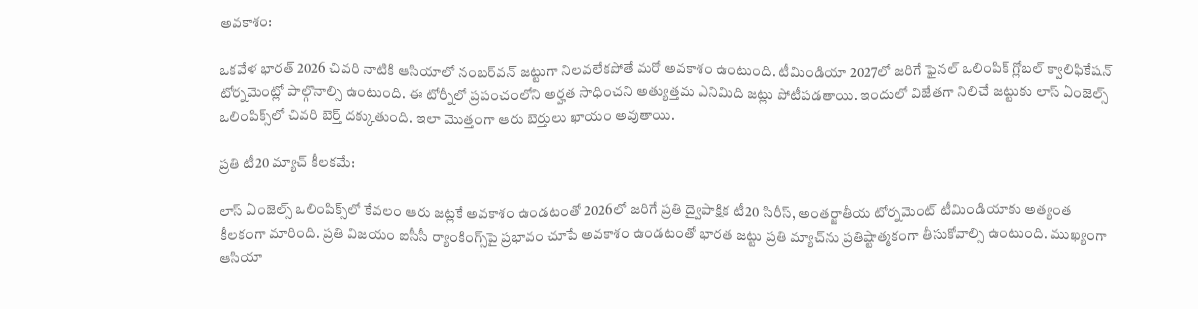అవకాశం:

ఒకవేళ భారత్ 2026 చివరి నాటికి ఆసియాలో నంబర్‌వన్ జట్టుగా నిలవలేకపోతే మరో అవకాశం ఉంటుంది. టీమిండియా 2027లో జరిగే ఫైనల్ ఒలింపిక్ గ్లోబల్ క్వాలిఫికేషన్ టోర్నమెంట్లో పాల్గొనాల్సి ఉంటుంది. ఈ టోర్నీలో ప్రపంచంలోని అర్హత సాధించని అత్యుత్తమ ఎనిమిది జట్లు పోటీపడతాయి. ఇందులో విజేతగా నిలిచే జట్టుకు లాస్ ఏంజెల్స్ ఒలింపిక్స్‌లో చివరి బెర్త్ దక్కుతుంది. ఇలా మొత్తంగా ఆరు బెర్తులు ఖాయం అవుతాయి.

ప్రతి టీ20 మ్యాచ్ కీలకమే:

లాస్ ఏంజెల్స్ ఒలింపిక్స్‌లో కేవలం ఆరు జట్లకే అవకాశం ఉండటంతో 2026లో జరిగే ప్రతి ద్వైపాక్షిక టీ20 సిరీస్, అంతర్జాతీయ టోర్నమెంట్ టీమిండియాకు అత్యంత కీలకంగా మారింది. ప్రతి విజయం ఐసీసీ ర్యాంకింగ్స్‌పై ప్రభావం చూపే అవకాశం ఉండటంతో భారత జట్టు ప్రతి మ్యాచ్‌ను ప్రతిష్టాత్మకంగా తీసుకోవాల్సి ఉంటుంది. ముఖ్యంగా ఆసియా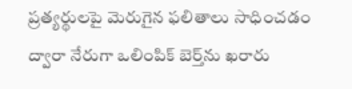ప్రత్యర్థులపై మెరుగైన ఫలితాలు సాధించడం ద్వారా నేరుగా ఒలింపిక్ బెర్త్‌ను ఖరారు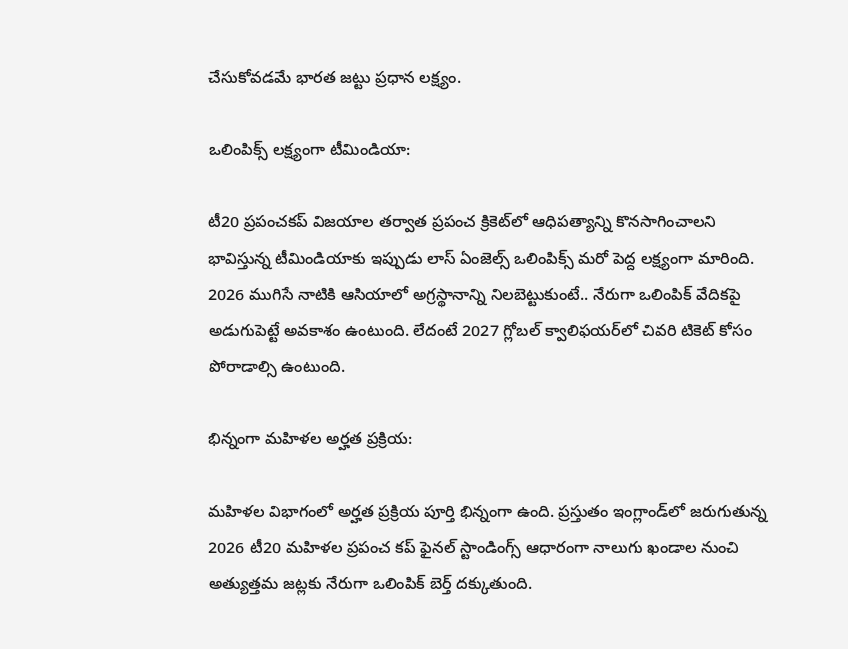చేసుకోవడమే భారత జట్టు ప్రధాన లక్ష్యం.

ఒలింపిక్స్ లక్ష్యంగా టీమిండియా:

టీ20 ప్రపంచకప్ విజయాల తర్వాత ప్రపంచ క్రికెట్‌లో ఆధిపత్యాన్ని కొనసాగించాలని భావిస్తున్న టీమిండియాకు ఇప్పుడు లాస్ ఏంజెల్స్ ఒలింపిక్స్ మరో పెద్ద లక్ష్యంగా మారింది. 2026 ముగిసే నాటికి ఆసియాలో అగ్రస్థానాన్ని నిలబెట్టుకుంటే.. నేరుగా ఒలింపిక్ వేదికపై అడుగుపెట్టే అవకాశం ఉంటుంది. లేదంటే 2027 గ్లోబల్ క్వాలిఫయర్‌లో చివరి టికెట్ కోసం పోరాడాల్సి ఉంటుంది.

భిన్నంగా మహిళల అర్హత ప్రక్రియ:

మహిళల విభాగంలో అర్హత ప్రక్రియ పూర్తి భిన్నంగా ఉంది. ప్రస్తుతం ఇంగ్లాండ్‌లో జరుగుతున్న 2026 టీ20 మహిళల ప్రపంచ కప్ ఫైనల్ స్టాండింగ్స్ ఆధారంగా నాలుగు ఖండాల నుంచి అత్యుత్తమ జట్లకు నేరుగా ఒలింపిక్ బెర్త్ దక్కుతుంది.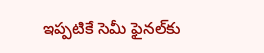ఇప్పటికే సెమీ ఫైనల్‌కు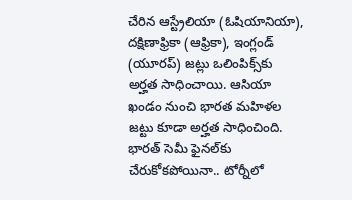చేరిన ఆస్ట్రేలియా (ఓషియానియా), దక్షిణాఫ్రికా (ఆఫ్రికా), ఇంగ్లండ్ (యూరప్) జట్లు ఒలింపిక్స్‌కు అర్హత సాధించాయి. ఆసియా ఖండం నుంచి భారత మహిళల జట్టు కూడా అర్హత సాధించింది. భారత్ సెమీ ఫైనల్‌కు చేరుకోకపోయినా.. టోర్నీలో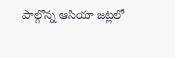పాల్గొన్న ఆసియా జట్లలో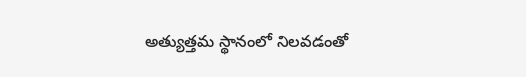అత్యుత్తమ స్థానంలో నిలవడంతో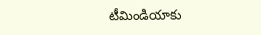టీమిండియాకు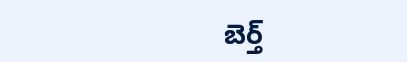బెర్త్‌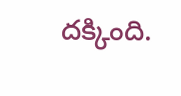దక్కింది.